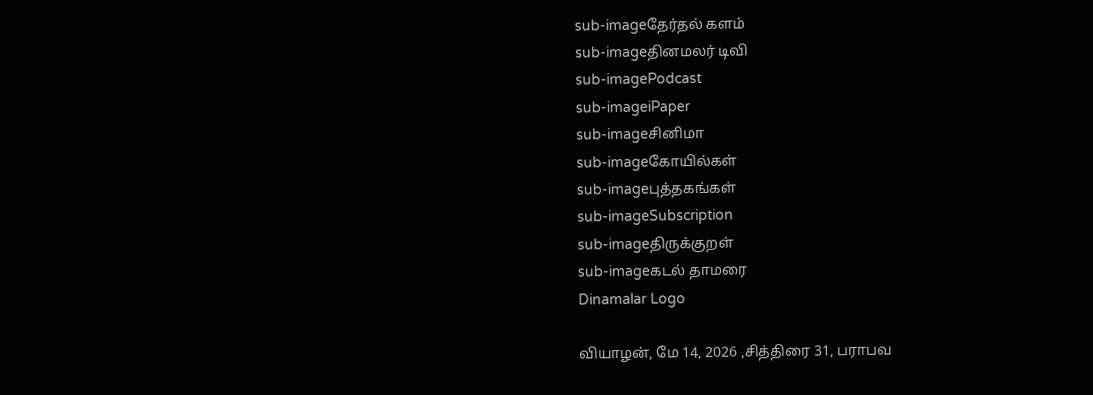sub-imageதேர்தல் களம்
sub-imageதினமலர் டிவி
sub-imagePodcast
sub-imageiPaper
sub-imageசினிமா
sub-imageகோயில்கள்
sub-imageபுத்தகங்கள்
sub-imageSubscription
sub-imageதிருக்குறள்
sub-imageகடல் தாமரை
Dinamalar Logo

வியாழன், மே 14, 2026 ,சித்திரை 31, பராபவ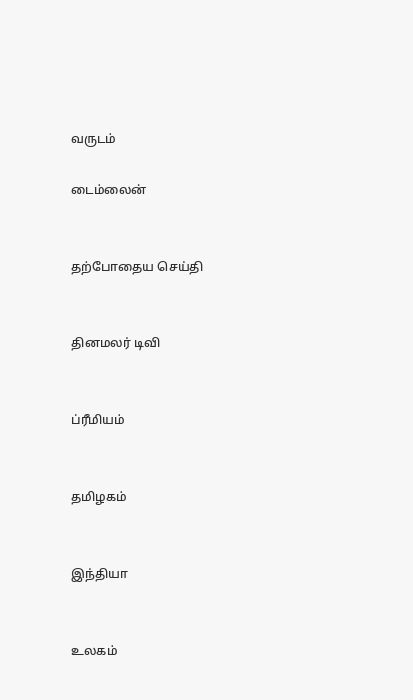வருடம்

டைம்லைன்


தற்போதைய செய்தி


தினமலர் டிவி


ப்ரீமியம்


தமிழகம்


இந்தியா


உலகம்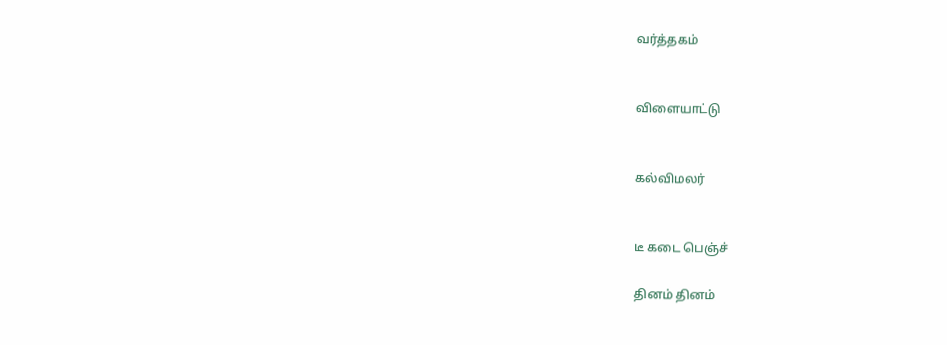வர்த்தகம்


விளையாட்டு


கல்விமலர்


டீ கடை பெஞ்ச்

தினம் தினம்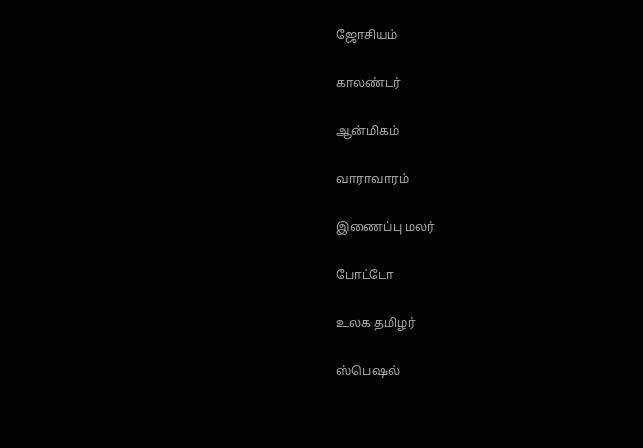ஜோசியம்


காலண்டர்


ஆன்மிகம்


வாராவாரம்


இணைப்பு மலர்


போட்டோ


உலக தமிழர்


ஸ்பெஷல்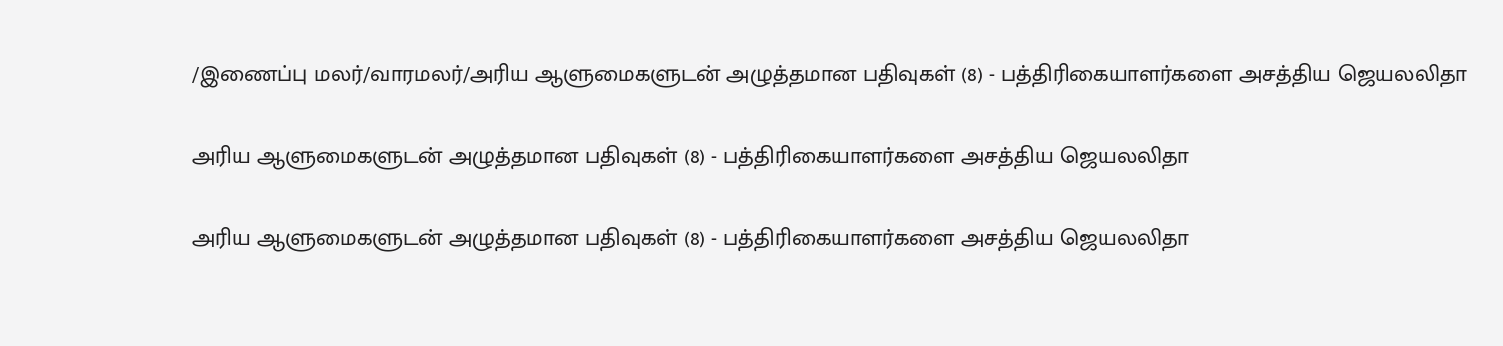/இணைப்பு மலர்/வாரமலர்/அரிய ஆளுமைகளுடன் அழுத்தமான பதிவுகள் (8) - பத்திரிகையாளர்களை அசத்திய ஜெயலலிதா

அரிய ஆளுமைகளுடன் அழுத்தமான பதிவுகள் (8) - பத்திரிகையாளர்களை அசத்திய ஜெயலலிதா

அரிய ஆளுமைகளுடன் அழுத்தமான பதிவுகள் (8) - பத்திரிகையாளர்களை அசத்திய ஜெயலலிதா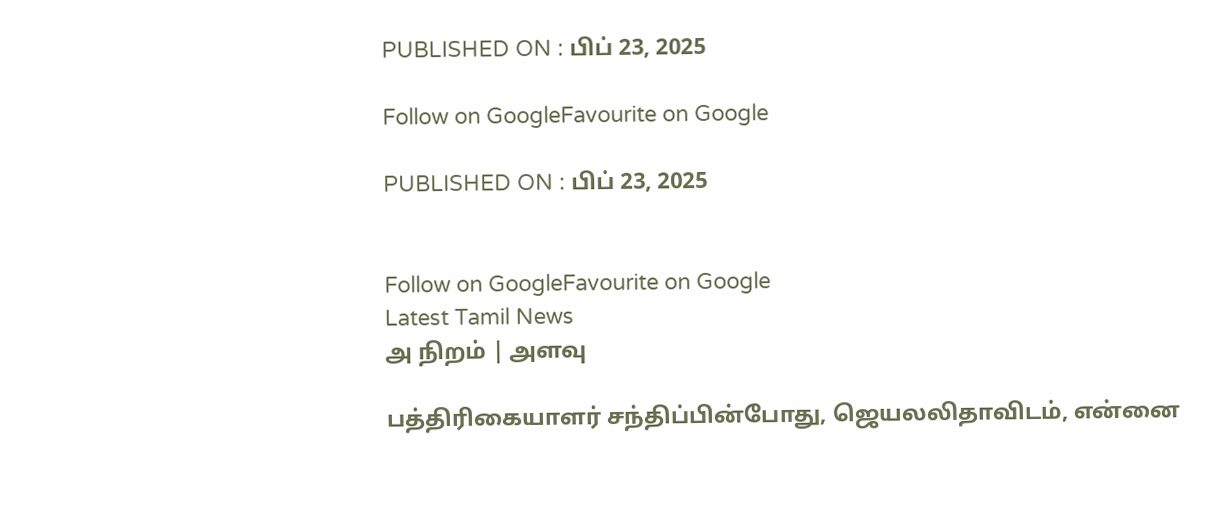PUBLISHED ON : பிப் 23, 2025

Follow on GoogleFavourite on Google

PUBLISHED ON : பிப் 23, 2025


Follow on GoogleFavourite on Google
Latest Tamil News
அ நிறம் | அளவு

பத்திரிகையாளர் சந்திப்பின்போது, ஜெயலலிதாவிடம், என்னை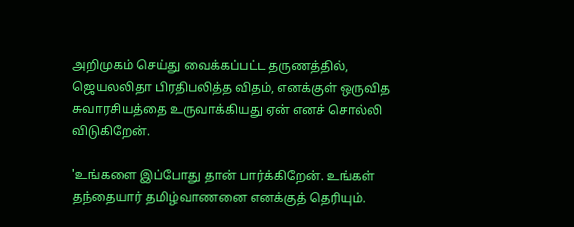அறிமுகம் செய்து வைக்கப்பட்ட தருணத்தில், ஜெயலலிதா பிரதிபலித்த விதம், எனக்குள் ஒருவித சுவாரசியத்தை உருவாக்கியது ஏன் எனச் சொல்லி விடுகிறேன்.

'உங்களை இப்போது தான் பார்க்கிறேன். உங்கள் தந்தையார் தமிழ்வாணனை எனக்குத் தெரியும்.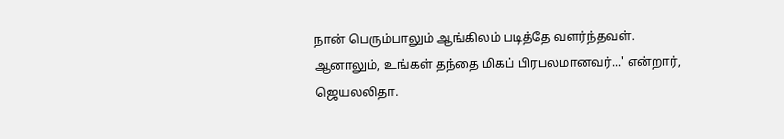நான் பெரும்பாலும் ஆங்கிலம் படித்தே வளர்ந்தவள். ஆனாலும், உங்கள் தந்தை மிகப் பிரபலமானவர்...' என்றார், ஜெயலலிதா.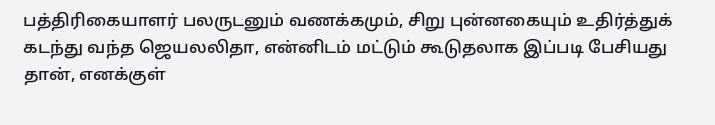பத்திரிகையாளர் பலருடனும் வணக்கமும், சிறு புன்னகையும் உதிர்த்துக் கடந்து வந்த ஜெயலலிதா, என்னிடம் மட்டும் கூடுதலாக இப்படி பேசியது தான், எனக்குள்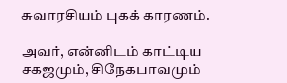சுவாரசியம் புகக் காரணம்.

அவர், என்னிடம் காட்டிய சகஜமும், சிநேகபாவமும்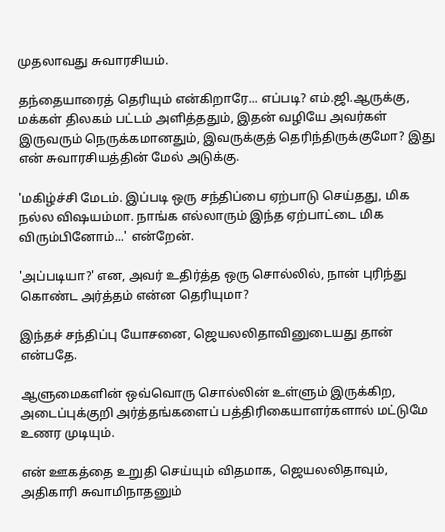முதலாவது சுவாரசியம்.

தந்தையாரைத் தெரியும் என்கிறாரே... எப்படி? எம்.ஜி.ஆருக்கு, மக்கள் திலகம் பட்டம் அளித்ததும், இதன் வழியே அவர்கள் இருவரும் நெருக்கமானதும், இவருக்குத் தெரிந்திருக்குமோ? இது என் சுவாரசியத்தின் மேல் அடுக்கு.

'மகிழ்ச்சி மேடம். இப்படி ஒரு சந்திப்பை ஏற்பாடு செய்தது, மிக நல்ல விஷயம்மா. நாங்க எல்லாரும் இந்த ஏற்பாட்டை மிக விரும்பினோம்...' என்றேன்.

'அப்படியா?' என, அவர் உதிர்த்த ஒரு சொல்லில், நான் புரிந்து கொண்ட அர்த்தம் என்ன தெரியுமா?

இந்தச் சந்திப்பு யோசனை, ஜெயலலிதாவினுடையது தான் என்பதே.

ஆளுமைகளின் ஒவ்வொரு சொல்லின் உள்ளும் இருக்கிற, அடைப்புக்குறி அர்த்தங்களைப் பத்திரிகையாளர்களால் மட்டுமே உணர முடியும்.

என் ஊகத்தை உறுதி செய்யும் விதமாக, ஜெயலலிதாவும், அதிகாரி சுவாமிநாதனும்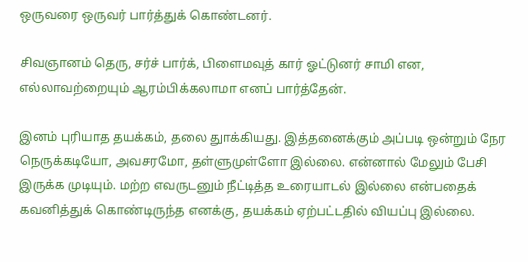ஒருவரை ஒருவர் பார்த்துக் கொண்டனர்.

சிவஞானம் தெரு, சர்ச் பார்க், பிளைமவுத் கார் ஓட்டுனர் சாமி என, எல்லாவற்றையும் ஆரம்பிக்கலாமா எனப் பார்த்தேன்.

இனம் புரியாத தயக்கம், தலை துாக்கியது. இத்தனைக்கும் அப்படி ஒன்றும் நேர நெருக்கடியோ, அவசரமோ, தள்ளுமுள்ளோ இல்லை. என்னால் மேலும் பேசி இருக்க முடியும். மற்ற எவருடனும் நீட்டித்த உரையாடல் இல்லை என்பதைக் கவனித்துக் கொண்டிருந்த எனக்கு, தயக்கம் ஏற்பட்டதில் வியப்பு இல்லை.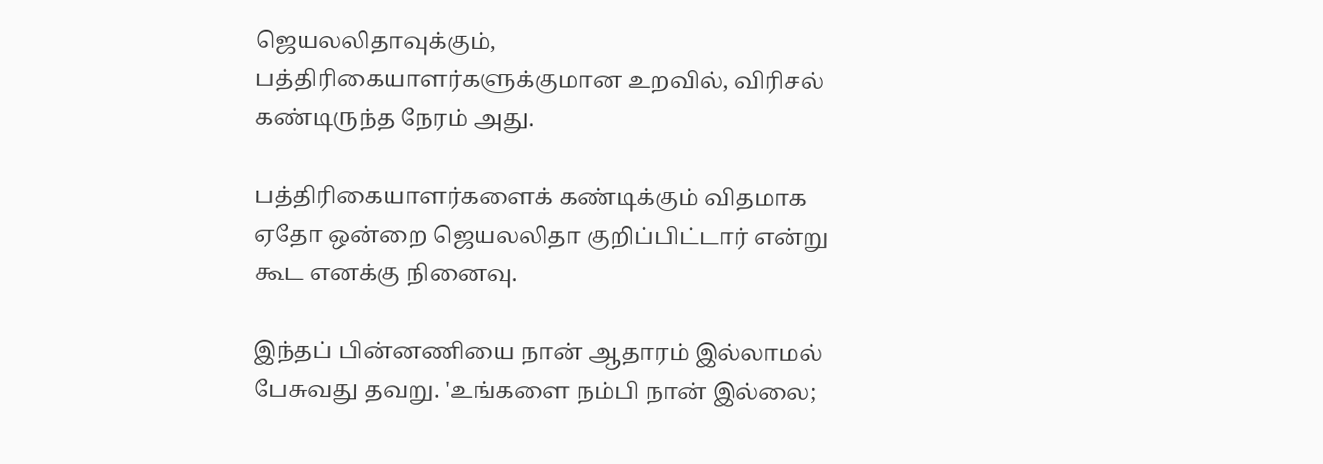ஜெயலலிதாவுக்கும், பத்திரிகையாளர்களுக்குமான உறவில், விரிசல் கண்டிருந்த நேரம் அது.

பத்திரிகையாளர்களைக் கண்டிக்கும் விதமாக ஏதோ ஒன்றை ஜெயலலிதா குறிப்பிட்டார் என்று கூட எனக்கு நினைவு.

இந்தப் பின்னணியை நான் ஆதாரம் இல்லாமல் பேசுவது தவறு. 'உங்களை நம்பி நான் இல்லை;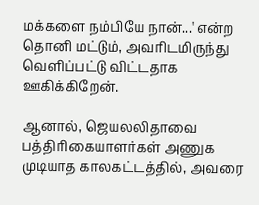மக்களை நம்பியே நான்...' என்ற தொனி மட்டும், அவரிடமிருந்து வெளிப்பட்டு விட்டதாக ஊகிக்கிறேன்.

ஆனால், ஜெயலலிதாவை பத்திரிகையாளர்கள் அணுக முடியாத காலகட்டத்தில், அவரை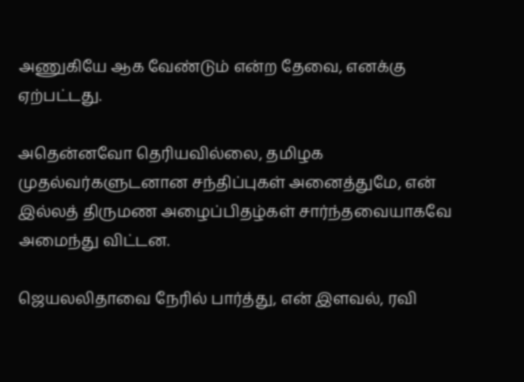அணுகியே ஆக வேண்டும் என்ற தேவை, எனக்கு ஏற்பட்டது.

அதென்னவோ தெரியவில்லை, தமிழக முதல்வர்களுடனான சந்திப்புகள் அனைத்துமே, என் இல்லத் திருமண அழைப்பிதழ்கள் சார்ந்தவையாகவே அமைந்து விட்டன.

ஜெயலலிதாவை நேரில் பார்த்து, என் இளவல், ரவி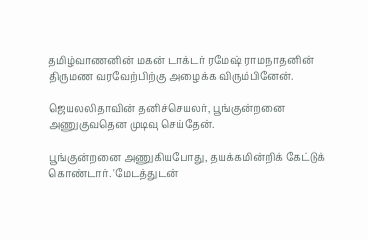தமிழ்வாணனின் மகன் டாக்டர் ரமேஷ் ராமநாதனின் திருமண வரவேற்பிற்கு அழைக்க விரும்பினேன்.

ஜெயலலிதாவின் தனிச்செயலர், பூங்குன்றனை அணுகுவதென முடிவு செய்தேன்.

பூங்குன்றனை அணுகியபோது, தயக்கமின்றிக் கேட்டுக் கொண்டார். 'மேடத்துடன்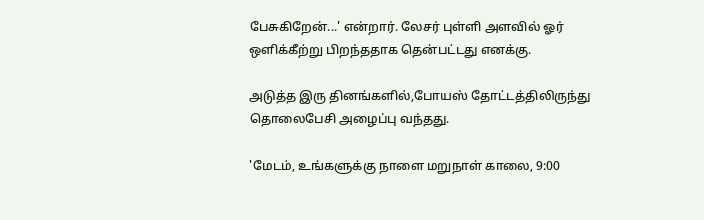பேசுகிறேன்...' என்றார். லேசர் புள்ளி அளவில் ஓர் ஒளிக்கீற்று பிறந்ததாக தென்பட்டது எனக்கு.

அடுத்த இரு தினங்களில்,போயஸ் தோட்டத்திலிருந்து தொலைபேசி அழைப்பு வந்தது.

'மேடம், உங்களுக்கு நாளை மறுநாள் காலை, 9:00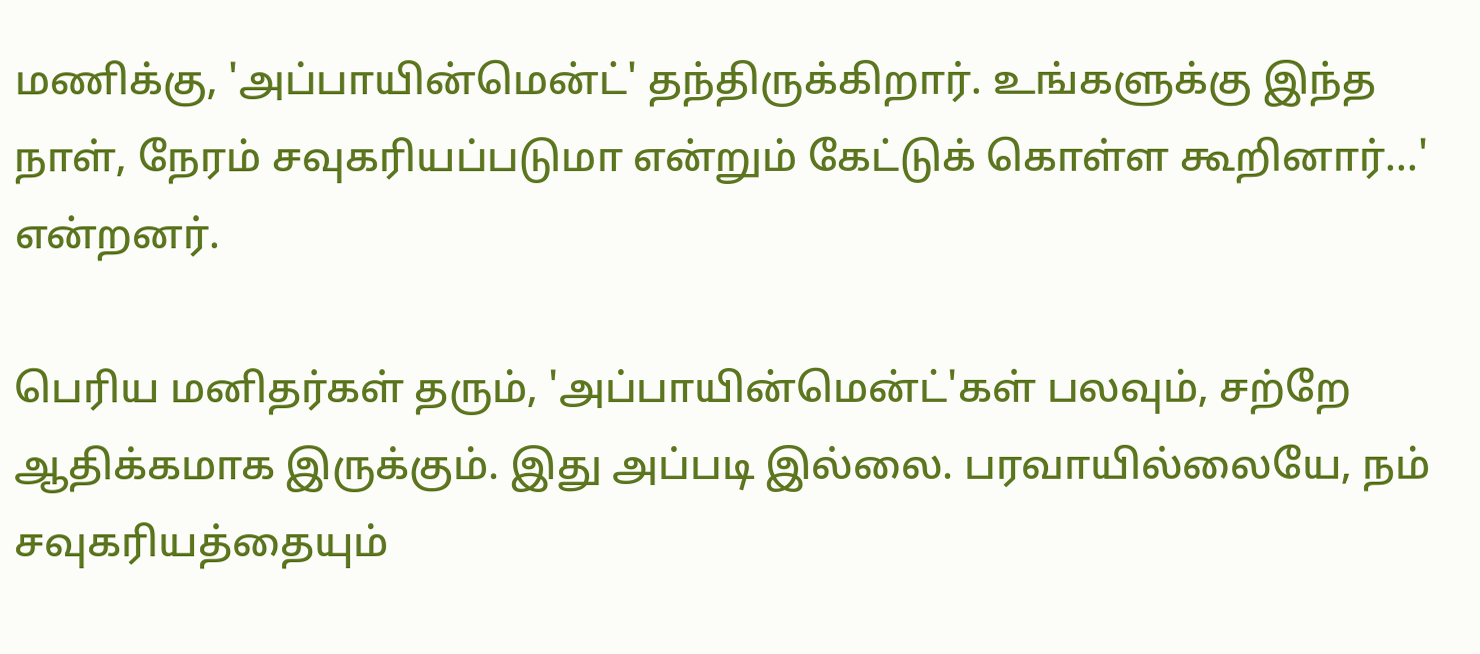மணிக்கு, 'அப்பாயின்மென்ட்' தந்திருக்கிறார். உங்களுக்கு இந்த நாள், நேரம் சவுகரியப்படுமா என்றும் கேட்டுக் கொள்ள கூறினார்...' என்றனர்.

பெரிய மனிதர்கள் தரும், 'அப்பாயின்மென்ட்'கள் பலவும், சற்றே ஆதிக்கமாக இருக்கும். இது அப்படி இல்லை. பரவாயில்லையே, நம் சவுகரியத்தையும்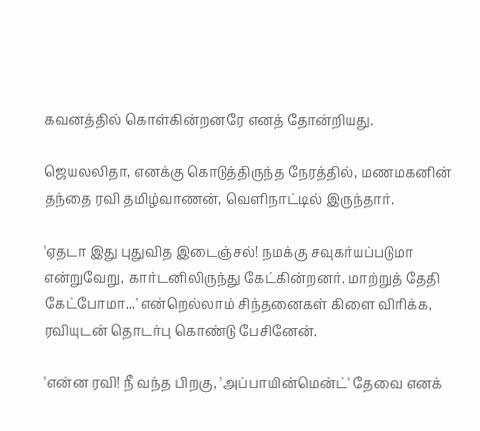கவனத்தில் கொள்கின்றனரே எனத் தோன்றியது.

ஜெயலலிதா, எனக்கு கொடுத்திருந்த நேரத்தில், மணமகனின் தந்தை ரவி தமிழ்வாணன், வெளிநாட்டில் இருந்தார்.

'ஏதடா இது புதுவித இடைஞ்சல்! நமக்கு சவுகர்யப்படுமா என்றுவேறு, கார்டனிலிருந்து கேட்கின்றனர். மாற்றுத் தேதி கேட்போமா...' என்றெல்லாம் சிந்தனைகள் கிளை விரிக்க, ரவியுடன் தொடர்பு கொண்டு பேசினேன்.

'என்ன ரவி! நீ வந்த பிறகு, 'அப்பாயின்மென்ட்' தேவை எனக்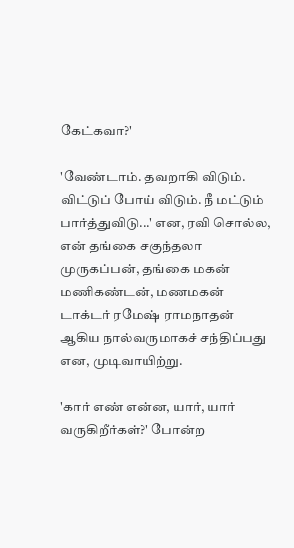கேட்கவா?'

'வேண்டாம். தவறாகி விடும். விட்டுப் போய் விடும். நீ மட்டும் பார்த்துவிடு...' என, ரவி சொல்ல, என் தங்கை சகுந்தலா முருகப்பன், தங்கை மகன் மணிகண்டன், மணமகன் டாக்டர் ரமேஷ் ராமநாதன் ஆகிய நால்வருமாகச் சந்திப்பது என, முடிவாயிற்று.

'கார் எண் என்ன, யார், யார் வருகிறீர்கள்?' போன்ற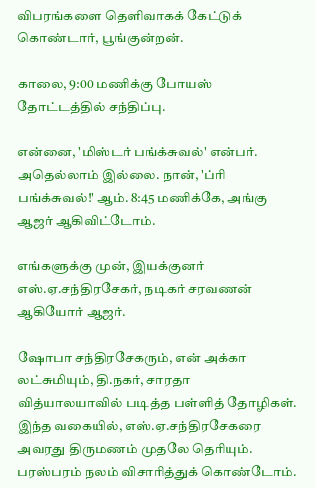விபரங்களை தெளிவாகக் கேட்டுக் கொண்டார், பூங்குன்றன்.

காலை, 9:00 மணிக்கு போயஸ் தோட்டத்தில் சந்திப்பு.

என்னை, 'மிஸ்டர் பங்க்சுவல்' என்பர். அதெல்லாம் இல்லை. நான், 'ப்ரி பங்க்சுவல்!' ஆம். 8:45 மணிக்கே, அங்கு ஆஜர் ஆகிவிட்டோம்.

எங்களுக்கு முன், இயக்குனர் எஸ்.ஏ.சந்திரசேகர், நடிகர் சரவணன் ஆகியோர் ஆஜர்.

ஷோபா சந்திரசேகரும், என் அக்கா லட்சுமியும், தி.நகர், சாரதா வித்யாலயாவில் படித்த பள்ளித் தோழிகள். இந்த வகையில், எஸ்.ஏ.சந்திரசேகரை அவரது திருமணம் முதலே தெரியும். பரஸ்பரம் நலம் விசாரித்துக் கொண்டோம்.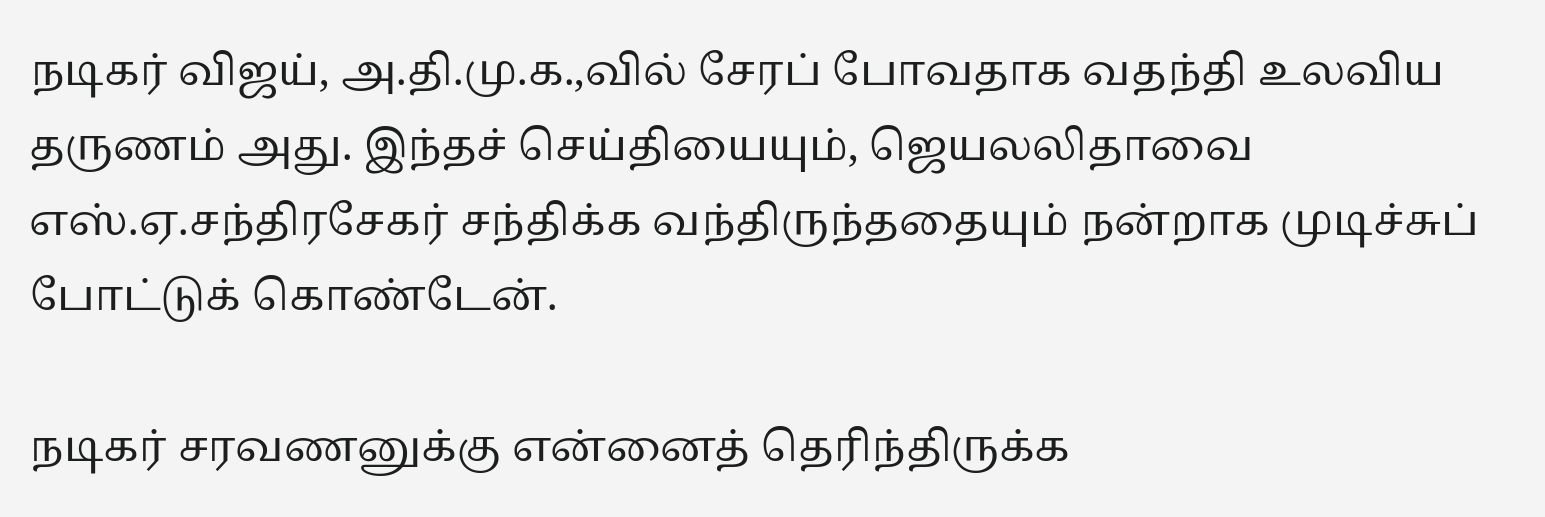நடிகர் விஜய், அ.தி.மு.க.,வில் சேரப் போவதாக வதந்தி உலவிய தருணம் அது. இந்தச் செய்தியையும், ஜெயலலிதாவை எஸ்.ஏ.சந்திரசேகர் சந்திக்க வந்திருந்ததையும் நன்றாக முடிச்சுப் போட்டுக் கொண்டேன்.

நடிகர் சரவணனுக்கு என்னைத் தெரிந்திருக்க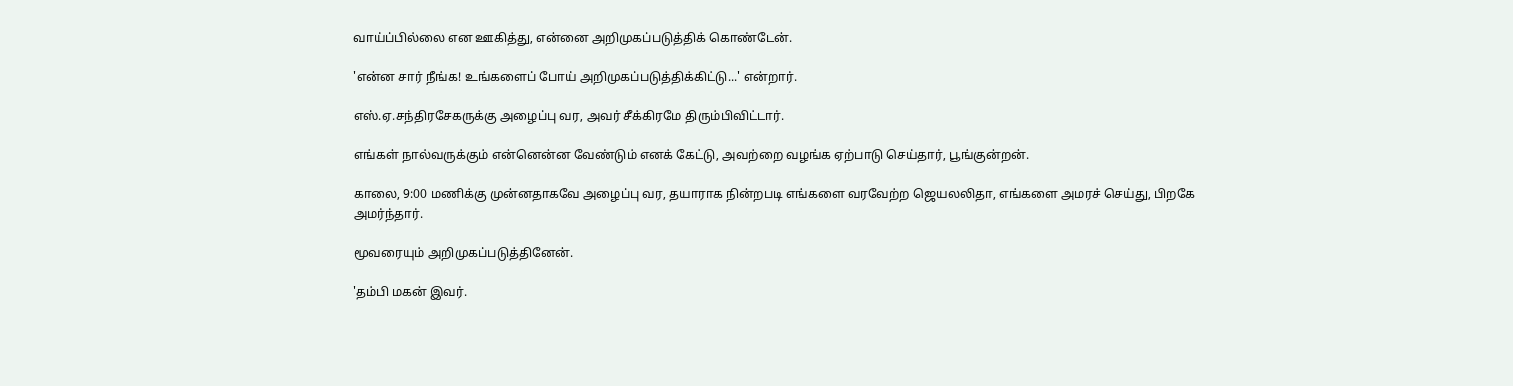வாய்ப்பில்லை என ஊகித்து, என்னை அறிமுகப்படுத்திக் கொண்டேன்.

'என்ன சார் நீங்க! உங்களைப் போய் அறிமுகப்படுத்திக்கிட்டு...' என்றார்.

எஸ்.ஏ.சந்திரசேகருக்கு அழைப்பு வர, அவர் சீக்கிரமே திரும்பிவிட்டார்.

எங்கள் நால்வருக்கும் என்னென்ன வேண்டும் எனக் கேட்டு, அவற்றை வழங்க ஏற்பாடு செய்தார், பூங்குன்றன்.

காலை, 9:00 மணிக்கு முன்னதாகவே அழைப்பு வர, தயாராக நின்றபடி எங்களை வரவேற்ற ஜெயலலிதா, எங்களை அமரச் செய்து, பிறகே அமர்ந்தார்.

மூவரையும் அறிமுகப்படுத்தினேன்.

'தம்பி மகன் இவர்.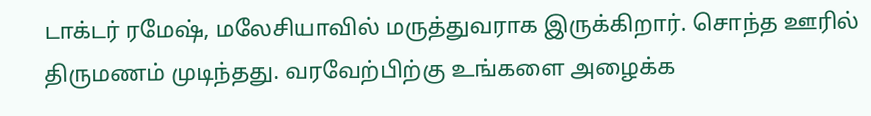டாக்டர் ரமேஷ், மலேசியாவில் மருத்துவராக இருக்கிறார். சொந்த ஊரில் திருமணம் முடிந்தது. வரவேற்பிற்கு உங்களை அழைக்க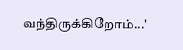வந்திருக்கிறோம்...'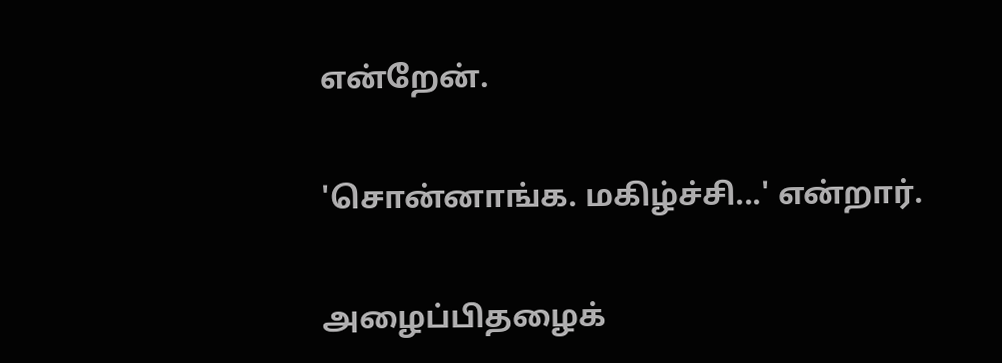என்றேன்.

'சொன்னாங்க. மகிழ்ச்சி...' என்றார்.

அழைப்பிதழைக்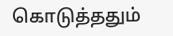கொடுத்ததும்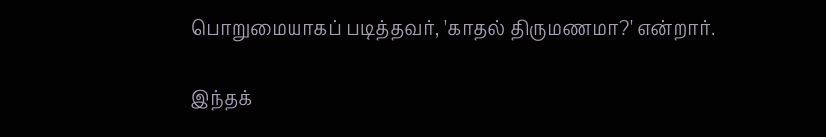பொறுமையாகப் படித்தவர், 'காதல் திருமணமா?' என்றார்.

இந்தக்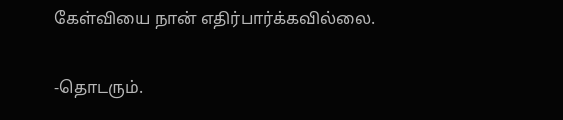கேள்வியை நான் எதிர்பார்க்கவில்லை.

-தொடரும்.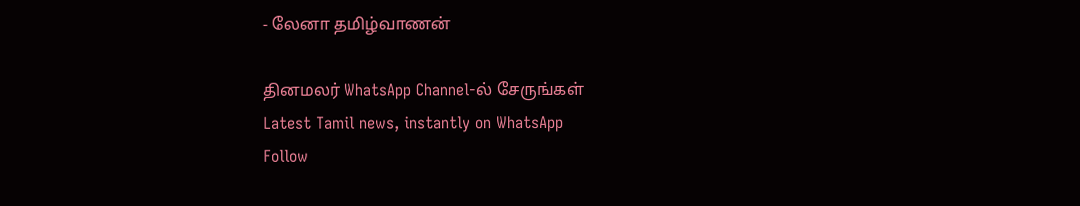- லேனா தமிழ்வாணன்

தினமலர் WhatsApp Channel-ல் சேருங்கள்
Latest Tamil news, instantly on WhatsApp
Follow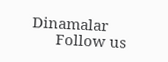Dinamalar
      Follow us